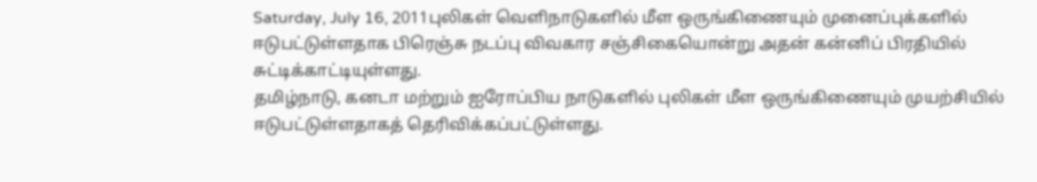Saturday, July 16, 2011புலிகள் வெளிநாடுகளில் மீள ஒருங்கிணையும் முனைப்புக்களில் ஈடுபட்டுள்ளதாக பிரெஞ்சு நடப்பு விவகார சஞ்சிகையொன்று அதன் கன்னிப் பிரதியில் சுட்டிக்காட்டியுள்ளது.
தமிழ்நாடு, கனடா மற்றும் ஐரோப்பிய நாடுகளில் புலிகள் மீள ஒருங்கிணையும் முயற்சியில் ஈடுபட்டுள்ளதாகத் தெரிவிக்கப்பட்டுள்ளது.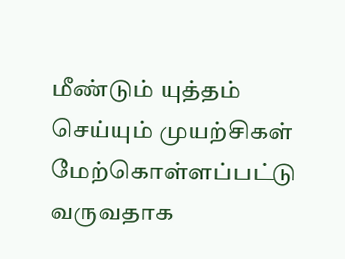மீண்டும் யுத்தம் செய்யும் முயற்சிகள் மேற்கொள்ளப்பட்டு வருவதாக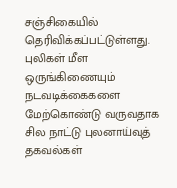சஞ்சிகையில் தெரிவிக்கப்பட்டுள்ளது. புலிகள் மீள ஒருங்கிணையும் நடவடிக்கைகளை மேற்கொண்டு வருவதாக சில நாட்டு புலனாய்வுத் தகவல்கள்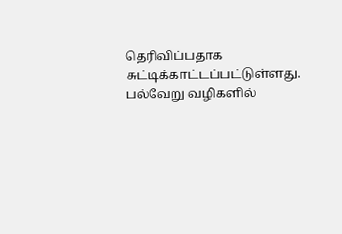தெரிவிப்பதாக சுட்டிக்காட்டப்பட்டுள்ளது. பல்வேறு வழிகளில்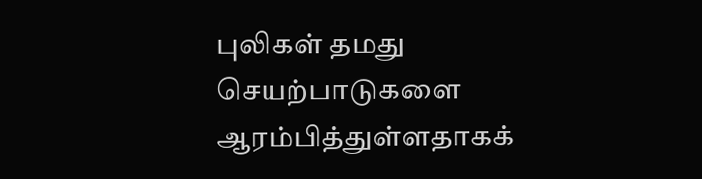புலிகள் தமது செயற்பாடுகளை ஆரம்பித்துள்ளதாகக்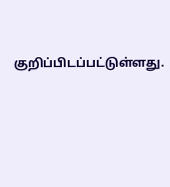குறிப்பிடப்பட்டுள்ளது.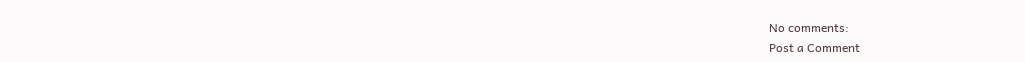No comments:
Post a Comment